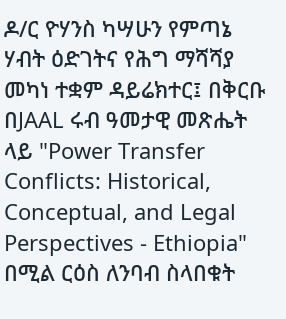ዶ/ር ዮሃንስ ካሣሁን የምጣኔ ሃብት ዕድገትና የሕግ ማሻሻያ መካነ ተቋም ዳይሬክተር፤ በቅርቡ በJAAL ሩብ ዓመታዊ መጽሔት ላይ "Power Transfer Conflicts: Historical, Conceptual, and Legal Perspectives - Ethiopia" በሚል ርዕስ ለንባብ ስላበቁት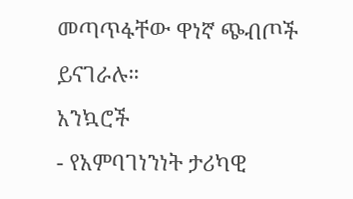መጣጥፋቸው ዋነኛ ጭብጦች ይናገራሉ።
አንኳሮች
- የአምባገነንነት ታሪካዊ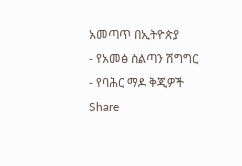አመጣጥ በኢትዮጵያ
- የአመፅ ስልጣን ሽግግር
- የባሕር ማዶ ቅጂዎች
Share